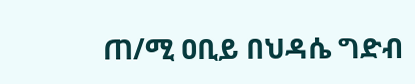ጠ/ሚ ዐቢይ በህዳሴ ግድብ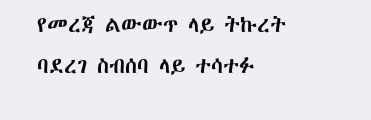የመረጃ ልውውጥ ላይ ትኩረት ባደረገ ስብሰባ ላይ ተሳተፉ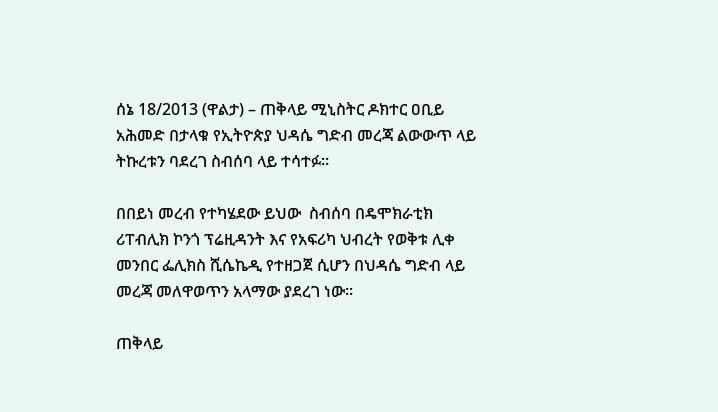ሰኔ 18/2013 (ዋልታ) – ጠቅላይ ሚኒስትር ዶክተር ዐቢይ አሕመድ በታላቁ የኢትዮጵያ ህዳሴ ግድብ መረጃ ልውውጥ ላይ ትኩረቱን ባደረገ ስብሰባ ላይ ተሳተፉ፡፡

በበይነ መረብ የተካሄደው ይህው  ስብሰባ በዴሞክራቲክ ሪፐብሊክ ኮንጎ ፕሬዚዳንት እና የአፍሪካ ህብረት የወቅቱ ሊቀ መንበር ፌሊክስ ሺሴኬዲ የተዘጋጀ ሲሆን በህዳሴ ግድብ ላይ መረጃ መለዋወጥን አላማው ያደረገ ነው፡፡

ጠቅላይ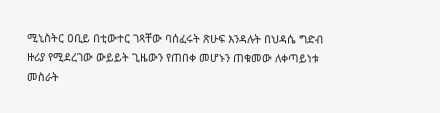ሚኒስትር ዐቢይ በቲውተር ገጻቸው ባሰፈሩት ጽሁፍ እንዳሉት በህዳሴ ግድብ ዙሪያ የሚደረገው ውይይት ጊዜውን የጠበቀ መሆኑን ጠቁመው ለቀጣይነቱ መስራት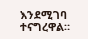እንደሚገባ ተናግረዋል።